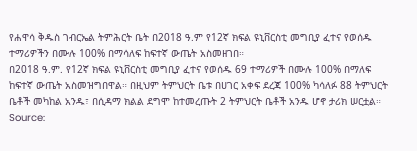የሐዋሳ ቅዱስ ገብርኤል ትምሕርት ቤት በ2018 ዓ.ም የ12ኛ ክፍል ዩኒቨርስቲ መግቢያ ፈተና የወሰዱ ተማሪዎችን በሙሉ 100% በማሳለፍ ከፍተኛ ውጤት አስመዘገበ።
በ2018 ዓ.ም. የ12ኛ ክፍል ዩኒቨርስቲ መግቢያ ፈተና የወሰዱ 69 ተማሪዎች በሙሉ 100% በማለፍ ከፍተኛ ውጤት አስመዝግበዋል። በዚህም ትምህርት ቤቱ በሀገር አቀፍ ደረጃ 100% ካሳለፉ 88 ትምህርት ቤቶች መካከል አንዱ፣ በሲዳማ ክልል ደግሞ ከተመረጡት 2 ትምህርት ቤቶች አንዱ ሆኖ ታሪክ ሠርቷል።
Source: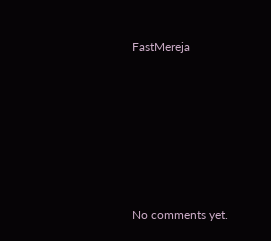FastMereja









No comments yet.